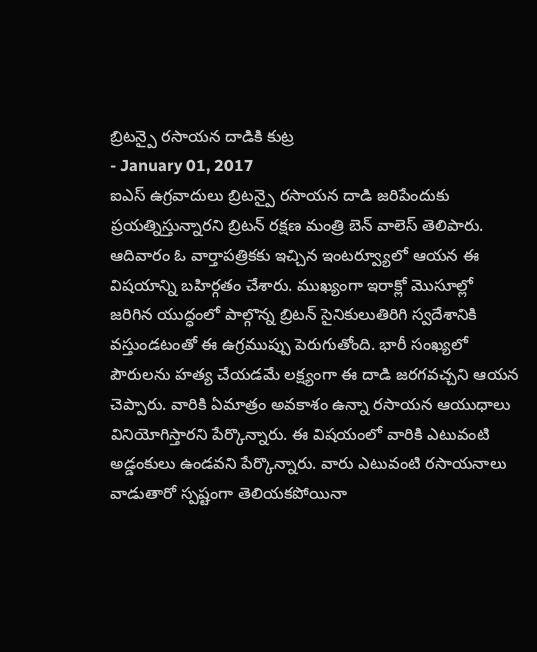బ్రిటన్పై రసాయన దాడికి కుట్ర
- January 01, 2017
ఐఎస్ ఉగ్రవాదులు బ్రిటన్పై రసాయన దాడి జరిపేందుకు ప్రయత్నిస్తున్నారని బ్రిటన్ రక్షణ మంత్రి బెన్ వాలెస్ తెలిపారు. ఆదివారం ఓ వార్తాపత్రికకు ఇచ్చిన ఇంటర్వ్యూలో ఆయన ఈ విషయాన్ని బహిర్గతం చేశారు. ముఖ్యంగా ఇరాక్లో మొసూల్లో జరిగిన యుద్ధంలో పాల్గొన్న బ్రిటన్ సైనికులుతిరిగి స్వదేశానికి వస్తుండటంతో ఈ ఉగ్రముప్పు పెరుగుతోంది. భారీ సంఖ్యలో పౌరులను హత్య చేయడమే లక్ష్యంగా ఈ దాడి జరగవచ్చని ఆయన చెప్పారు. వారికి ఏమాత్రం అవకాశం ఉన్నా రసాయన ఆయుధాలు వినియోగిస్తారని పేర్కొన్నారు. ఈ విషయంలో వారికి ఎటువంటి అడ్డంకులు ఉండవని పేర్కొన్నారు. వారు ఎటువంటి రసాయనాలు వాడుతారో స్పష్టంగా తెలియకపోయినా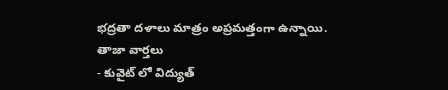భద్రతా దళాలు మాత్రం అప్రమత్తంగా ఉన్నాయి.
తాజా వార్తలు
- కువైట్ లో విద్యుత్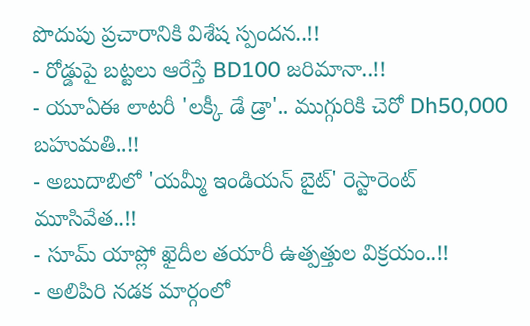పొదుపు ప్రచారానికి విశేష స్పందన..!!
- రోడ్డుపై బట్టలు ఆరేస్తే BD100 జరిమానా..!!
- యూఏఈ లాటరీ 'లక్కీ డే డ్రా'.. ముగ్గురికి చెరో Dh50,000 బహుమతి..!!
- అబుదాబిలో 'యమ్మీ ఇండియన్ బైట్' రెస్టారెంట్ మూసివేత..!!
- సూమ్ యాప్లో ఖైదీల తయారీ ఉత్పత్తుల విక్రయం..!!
- అలిపిరి నడక మార్గంలో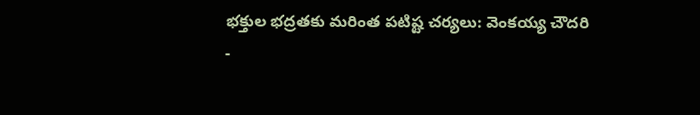భక్తుల భద్రతకు మరింత పటిష్ట చర్యలు: వెంకయ్య చౌదరి
-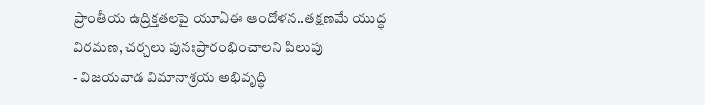ప్రాంతీయ ఉద్రిక్తతలపై యూఏఈ ఆందోళన..తక్షణమే యుద్ధ విరమణ, చర్చలు పునఃప్రారంభించాలని పిలుపు
- విజయవాడ విమానాశ్రయ అభివృద్ధి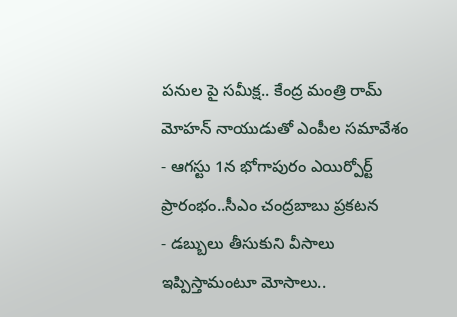పనుల పై సమీక్ష.. కేంద్ర మంత్రి రామ్ మోహన్ నాయుడుతో ఎంపీల సమావేశం
- ఆగస్టు 1న భోగాపురం ఎయిర్పోర్ట్ ప్రారంభం..సీఎం చంద్రబాబు ప్రకటన
- డబ్బులు తీసుకుని వీసాలు ఇప్పిస్తామంటూ మోసాలు..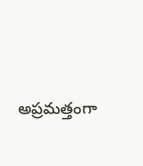అప్రమత్తంగా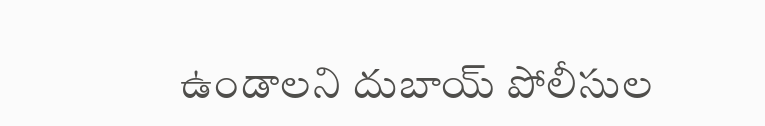ఉండాలని దుబాయ్ పోలీసుల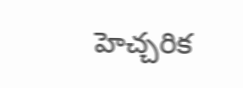హెచ్చరిక